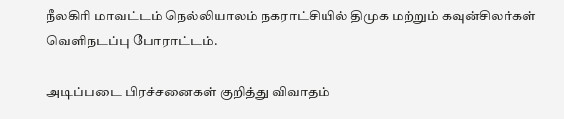நீலகிரி மாவட்டம் நெல்லியாலம் நகராட்சியில் திமுக மற்றும் கவுன்சிலர்கள் வெளிநடப்பு போராட்டம்.

அடிப்படை பிரச்சனைகள் குறித்து விவாதம்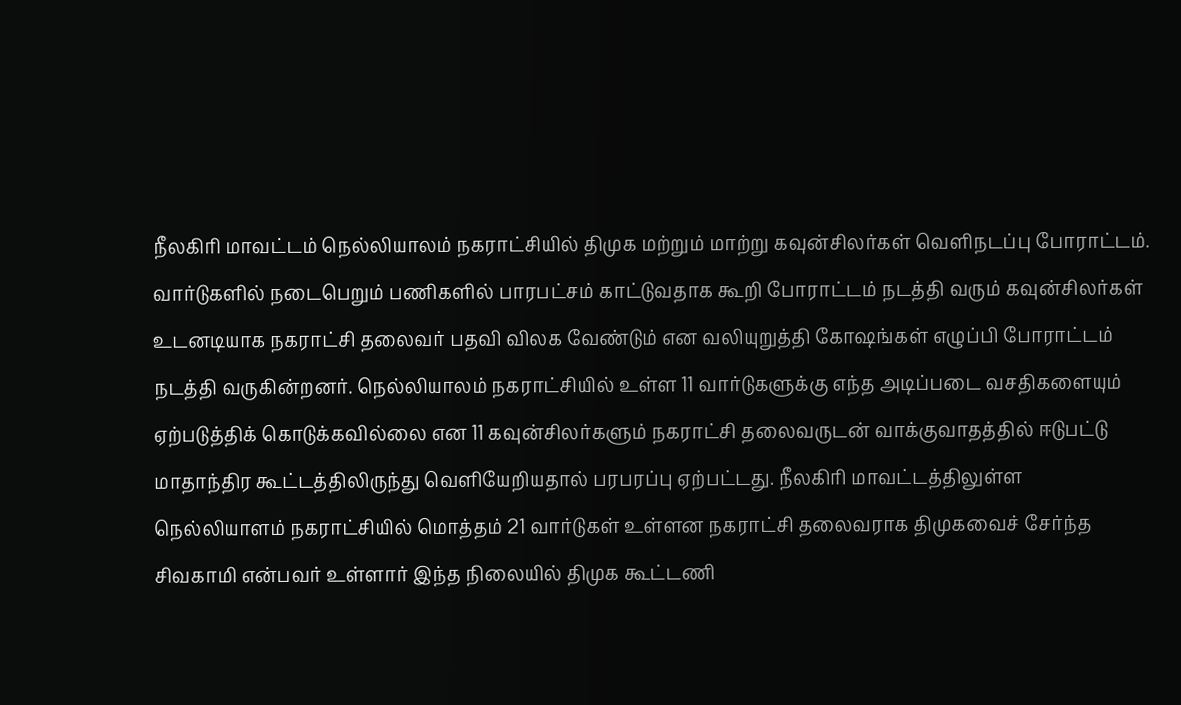நீலகிரி மாவட்டம் நெல்லியாலம் நகராட்சியில் திமுக மற்றும் மாற்று கவுன்சிலர்கள் வெளிநடப்பு போராட்டம். வார்டுகளில் நடைபெறும் பணிகளில் பாரபட்சம் காட்டுவதாக கூறி போராட்டம் நடத்தி வரும் கவுன்சிலர்கள் உடனடியாக நகராட்சி தலைவர் பதவி விலக வேண்டும் என வலியுறுத்தி கோஷங்கள் எழுப்பி போராட்டம் நடத்தி வருகின்றனர். நெல்லியாலம் நகராட்சியில் உள்ள 11 வார்டுகளுக்கு எந்த அடிப்படை வசதிகளையும் ஏற்படுத்திக் கொடுக்கவில்லை என 11 கவுன்சிலர்களும் நகராட்சி தலைவருடன் வாக்குவாதத்தில் ஈடுபட்டு மாதாந்திர கூட்டத்திலிருந்து வெளியேறியதால் பரபரப்பு ஏற்பட்டது. நீலகிரி மாவட்டத்திலுள்ள நெல்லியாளம் நகராட்சியில் மொத்தம் 21 வார்டுகள் உள்ளன நகராட்சி தலைவராக திமுகவைச் சேர்ந்த சிவகாமி என்பவர் உள்ளார் இந்த நிலையில் திமுக கூட்டணி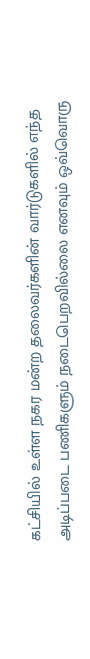கட்சியில் உள்ள நகர மன்ற தலைவர்களின் வார்டுகளில் எந்த அடிப்படை பணிகளும் நடைபெறவில்லை எனவும் ஒவ்வொரு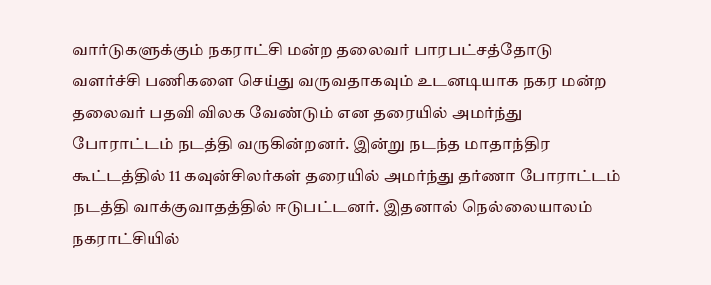வார்டுகளுக்கும் நகராட்சி மன்ற தலைவர் பாரபட்சத்தோடு வளர்ச்சி பணிகளை செய்து வருவதாகவும் உடனடியாக நகர மன்ற தலைவர் பதவி விலக வேண்டும் என தரையில் அமர்ந்து போராட்டம் நடத்தி வருகின்றனர். இன்று நடந்த மாதாந்திர கூட்டத்தில் 11 கவுன்சிலர்கள் தரையில் அமர்ந்து தர்ணா போராட்டம் நடத்தி வாக்குவாதத்தில் ஈடுபட்டனர். இதனால் நெல்லையாலம் நகராட்சியில்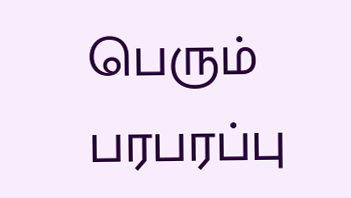பெரும் பரபரப்பு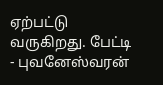ஏற்பட்டு வருகிறது. பேட்டி - புவனேஸ்வரன்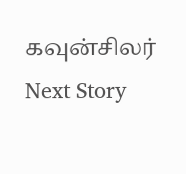கவுன்சிலர்
Next Story